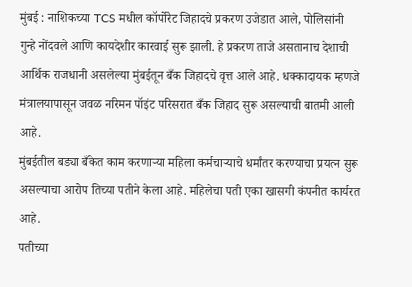मुंबई : नाशिकच्या TCS मधील कॉर्पोरेट जिहादचे प्रकरण उजेडात आले, पोलिसांनी गुन्हे नोंदवले आणि कायदेशीर कारवाई सुरू झाली. हे प्रकरण ताजे असतानाच देशाची आर्थिक राजधानी असलेल्या मुंबईतून बँक जिहादचे वृत्त आले आहे. धक्कादायक म्हणजे मंत्रालयापासून जवळ नरिमन पॉइंट परिसरात बँक जिहाद सुरू असल्याची बातमी आली आहे.
मुंबईतील बड्या बँकेत काम करणाऱ्या महिला कर्मचाऱ्याचे धर्मांतर करण्याचा प्रयत्न सुरू असल्याचा आरोप तिच्या पतीने केला आहे. महिलेचा पती एका खासगी कंपनीत कार्यरत आहे.
पतीच्या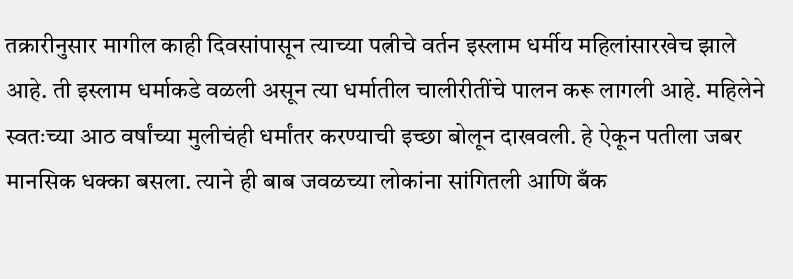तक्रारीनुसार मागील काही दिवसांपासून त्याच्या पत्नीचे वर्तन इस्लाम धर्मीय महिलांसारखेच झाले आहे. ती इस्लाम धर्माकडे वळली असून त्या धर्मातील चालीरीतींचे पालन करू लागली आहे. महिलेने स्वतःच्या आठ वर्षांच्या मुलीचंही धर्मांतर करण्याची इच्छा बोलून दाखवली. हे ऐकून पतीला जबर मानसिक धक्का बसला. त्याने ही बाब जवळच्या लोकांना सांगितली आणि बँक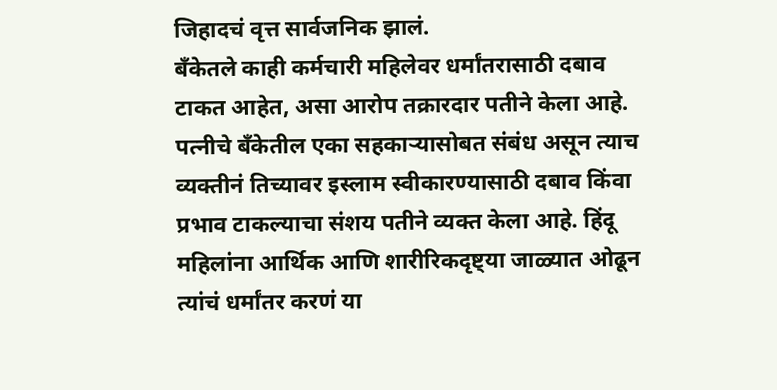जिहादचं वृत्त सार्वजनिक झालं.
बँकेतले काही कर्मचारी महिलेवर धर्मांतरासाठी दबाव टाकत आहेत, असा आरोप तक्रारदार पतीने केला आहे. पत्नीचे बँकेतील एका सहकाऱ्यासोबत संबंध असून त्याच व्यक्तीनं तिच्यावर इस्लाम स्वीकारण्यासाठी दबाव किंवा प्रभाव टाकल्याचा संशय पतीने व्यक्त केला आहे. हिंदू महिलांना आर्थिक आणि शारीरिकदृष्ट्या जाळ्यात ओढून त्यांचं धर्मांतर करणं या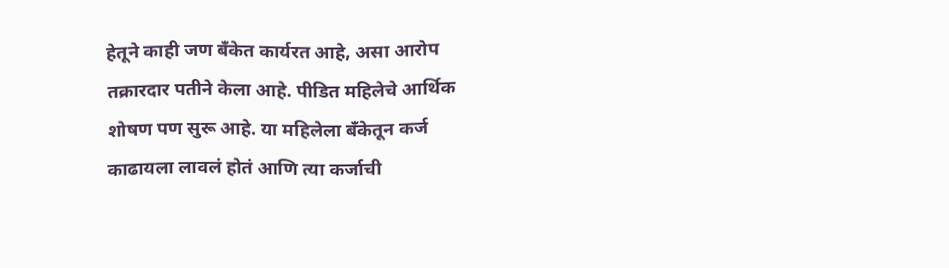हेतूने काही जण बँकेत कार्यरत आहे, असा आरोप तक्रारदार पतीने केला आहे. पीडित महिलेचे आर्थिक शोषण पण सुरू आहे. या महिलेला बँकेतून कर्ज काढायला लावलं होतं आणि त्या कर्जाची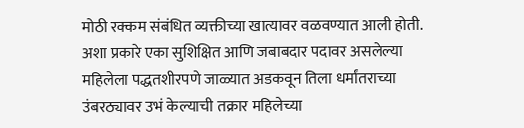मोठी रक्कम संबंधित व्यक्तीच्या खात्यावर वळवण्यात आली होती. अशा प्रकारे एका सुशिक्षित आणि जबाबदार पदावर असलेल्या महिलेला पद्धतशीरपणे जाळ्यात अडकवून तिला धर्मांतराच्या उंबरठ्यावर उभं केल्याची तक्रार महिलेच्या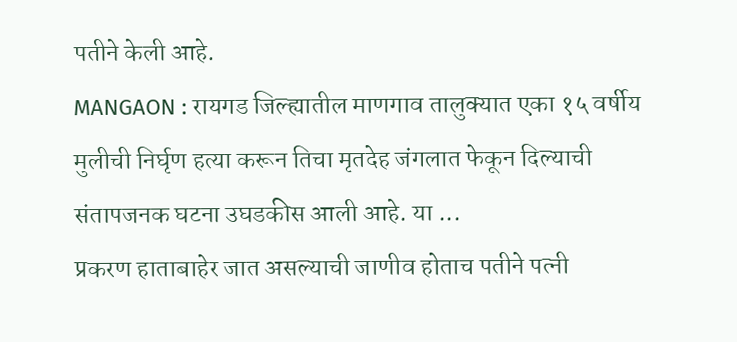पतीने केली आहे.
MANGAON : रायगड जिल्ह्यातील माणगाव तालुक्यात एका १५ वर्षीय मुलीची निर्घृण हत्या करून तिचा मृतदेह जंगलात फेकून दिल्याची संतापजनक घटना उघडकीस आली आहे. या ...
प्रकरण हाताबाहेर जात असल्याची जाणीव होताच पतीने पत्नी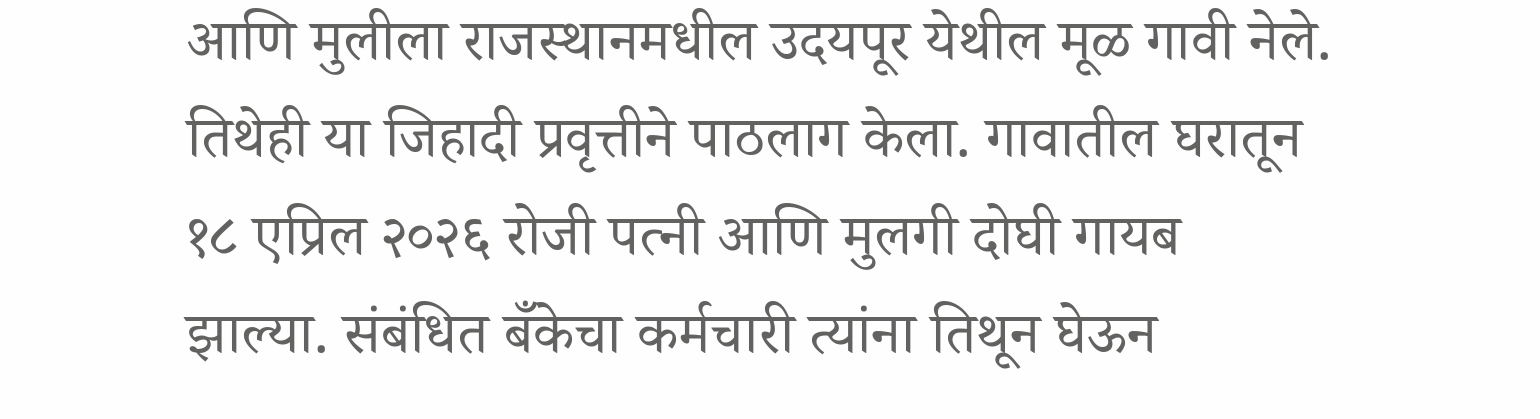आणि मुलीला राजस्थानमधील उदयपूर येथील मूळ गावी नेले. तिथेही या जिहादी प्रवृत्तीने पाठलाग केला. गावातील घरातून १८ एप्रिल २०२६ रोजी पत्नी आणि मुलगी दोघी गायब झाल्या. संबंधित बँकेचा कर्मचारी त्यांना तिथून घेऊन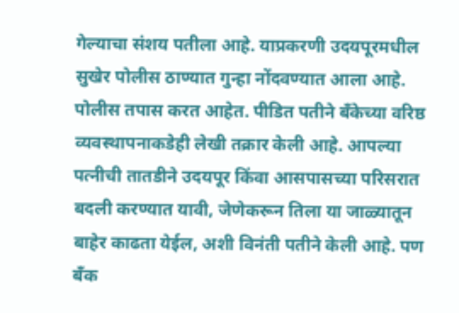गेल्याचा संशय पतीला आहे. याप्रकरणी उदयपूरमधील सुखेर पोलीस ठाण्यात गुन्हा नोंदवण्यात आला आहे. पोलीस तपास करत आहेत. पीडित पतीने बँकेच्या वरिष्ठ व्यवस्थापनाकडेही लेखी तक्रार केली आहे. आपल्या पत्नीची तातडीने उदयपूर किंवा आसपासच्या परिसरात बदली करण्यात यावी, जेणेकरून तिला या जाळ्यातून बाहेर काढता येईल, अशी विनंती पतीने केली आहे. पण बँक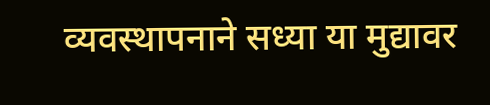व्यवस्थापनाने सध्या या मुद्यावर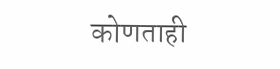कोणताही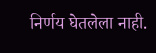निर्णय घेतलेला नाही.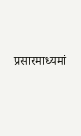प्रसारमाध्यमां